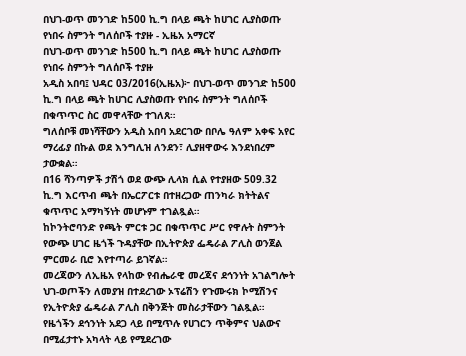በህገ-ወጥ መንገድ ከ500 ኪ.ግ በላይ ጫት ከሀገር ሊያስወጡ የነበሩ ስምንት ግለሰቦች ተያዙ - ኢዜአ አማርኛ
በህገ-ወጥ መንገድ ከ500 ኪ.ግ በላይ ጫት ከሀገር ሊያስወጡ የነበሩ ስምንት ግለሰቦች ተያዙ
አዲስ አበባ፤ ህዳር 03/2016(ኢዜአ)፦ በህገ-ወጥ መንገድ ከ500 ኪ.ግ በላይ ጫት ከሀገር ሊያስወጡ የነበሩ ስምንት ግለሰቦች በቁጥጥር ስር መዋላቸው ተገለጸ።
ግለሰቦቹ መነሻቸውን አዲስ አበባ አደርገው በቦሌ ዓለም አቀፍ አየር ማረፊያ በኩል ወደ እንግሊዝ ለንደን፣ ሊያዘዋውሩ እንደነበረም ታውቋል።
በ16 ሻንጣዎች ታሽጎ ወደ ውጭ ሊላክ ሲል የተያዘው 509.32 ኪ.ግ እርጥብ ጫት በኤርፖርቱ በተዘረጋው ጠንካራ ክትትልና ቁጥጥር አማካኝነት መሆኑም ተገልጿል።
ከኮንትሮባንድ የጫት ምርቱ ጋር በቁጥጥር ሥር የዋሉት ስምንት የውጭ ሀገር ዜጎች ጉዳያቸው በኢትዮጵያ ፌዴራል ፖሊስ ወንጀል ምርመራ ቢሮ እየተጣራ ይገኛል።
መረጃውን ለኢዜአ የላከው የብሔራዊ መረጃና ደኅንነት አገልግሎት ህገ-ወጦችን ለመያዝ በተደረገው ኦፕሬሽን የጉሙሩክ ኮሚሽንና የኢትዮጵያ ፌዴራል ፖሊስ በቅንጅት መስራታቸውን ገልጿል።
የዜጎችን ደኅንነት አደጋ ላይ በሚጥሉ የሀገርን ጥቅምና ህልውና በሚፈታተኑ አካላት ላይ የሚደረገው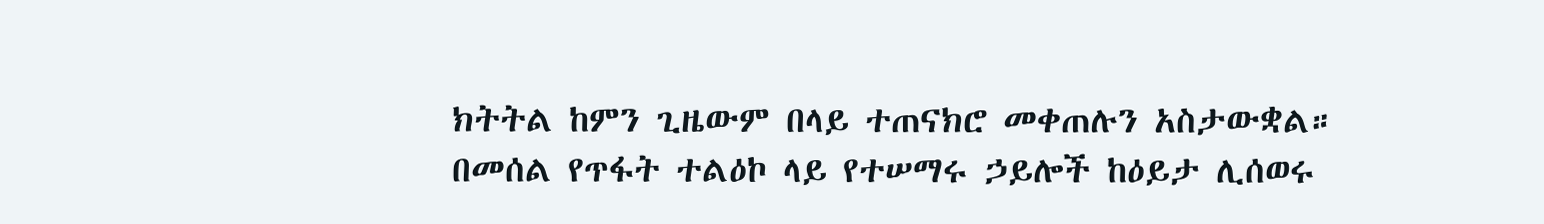ክትትል ከምን ጊዜውም በላይ ተጠናክሮ መቀጠሉን አስታውቋል።
በመሰል የጥፋት ተልዕኮ ላይ የተሠማሩ ኃይሎች ከዕይታ ሊሰወሩ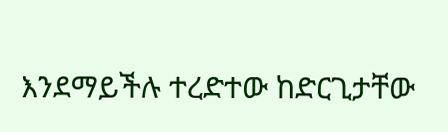እንደማይችሉ ተረድተው ከድርጊታቸው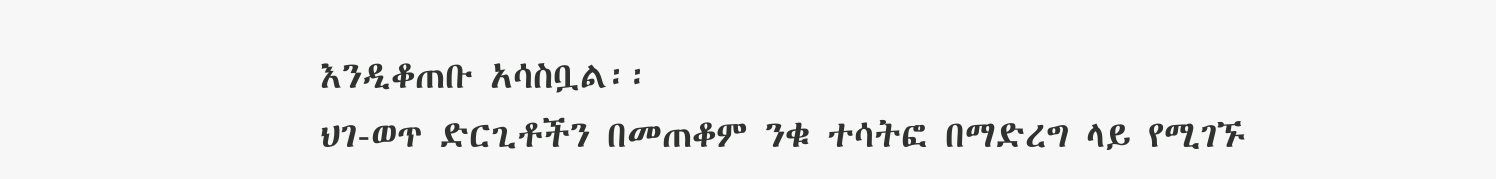እንዲቆጠቡ አሳስቧል፡፡
ህገ-ወጥ ድርጊቶችን በመጠቆም ንቁ ተሳትፎ በማድረግ ላይ የሚገኙ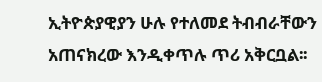ኢትዮጵያዊያን ሁሉ የተለመደ ትብብራቸውን አጠናክረው እንዲቀጥሉ ጥሪ አቅርቧል፡፡